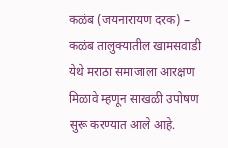कळंब (जयनारायण दरक) – कळंब तालुक्यातील खामसवाडी येथे मराठा समाजाला आरक्षण मिळावे म्हणून साखळी उपोषण सुरू करण्यात आले आहे.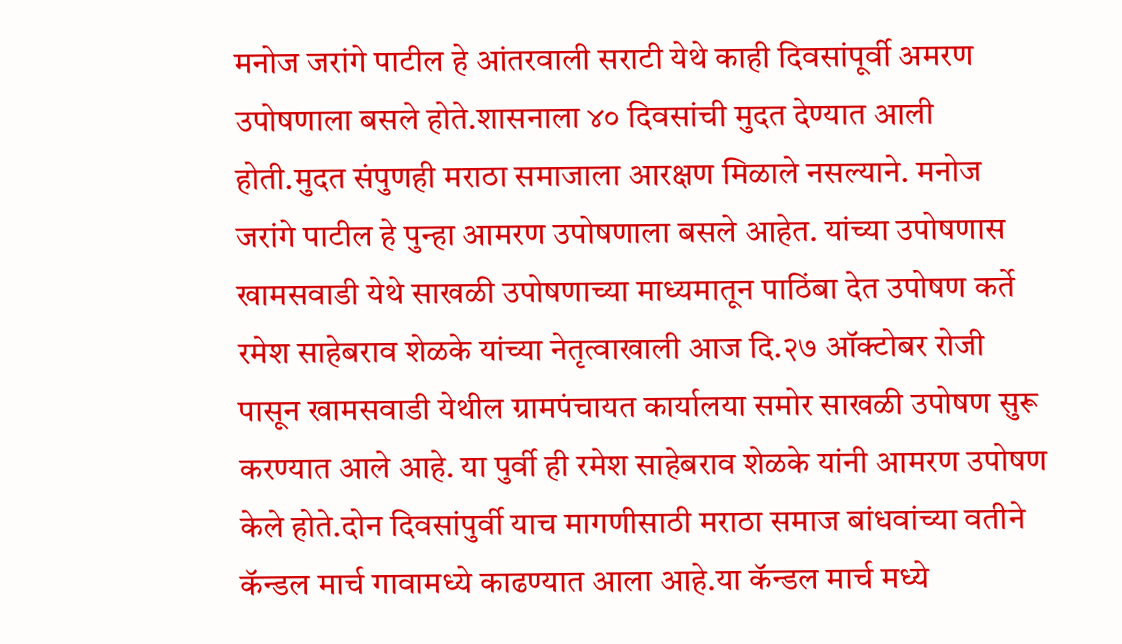मनोज जरांगे पाटील हे आंतरवाली सराटी येथे काही दिवसांपूर्वी अमरण उपोषणाला बसले होते.शासनाला ४० दिवसांची मुदत देण्यात आली होती.मुदत संपुणही मराठा समाजाला आरक्षण मिळाले नसल्याने. मनोज जरांगे पाटील हे पुन्हा आमरण उपोषणाला बसले आहेत. यांच्या उपोषणास खामसवाडी येथे साखळी उपोषणाच्या माध्यमातून पाठिंबा देत उपोषण कर्ते रमेश साहेबराव शेळके यांच्या नेतृत्वाखाली आज दि.२७ ऑक्टोबर रोजी पासून खामसवाडी येथील ग्रामपंचायत कार्यालया समोर साखळी उपोषण सुरू करण्यात आले आहे. या पुर्वी ही रमेश साहेबराव शेळके यांनी आमरण उपोषण केले होते.दोन दिवसांपुर्वी याच मागणीसाठी मराठा समाज बांधवांच्या वतीने कॅन्डल मार्च गावामध्ये काढण्यात आला आहे.या कॅन्डल मार्च मध्ये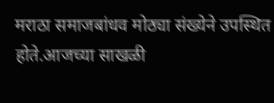मराठा समाजबांधव मोठ्या संख्येने उपस्थित होते.आजच्या साखळी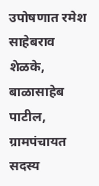उपोषणात रमेश साहेबराव शेळके, बाळासाहेब पाटील, ग्रामपंचायत सदस्य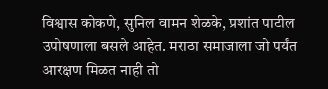विश्वास कोकणे, सुनिल वामन शेळके, प्रशांत पाटील उपोषणाला बसले आहेत. मराठा समाजाला जो पर्यंत आरक्षण मिळत नाही तो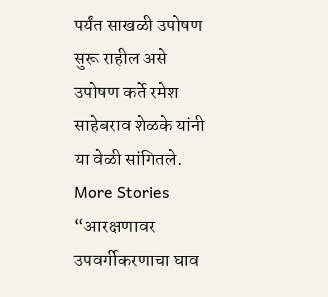पर्यंत साखळी उपोषण सुरू राहील असे उपोषण कर्ते रमेश साहेबराव शेळके यांनी या वेळी सांगितले.
More Stories
“आरक्षणावर उपवर्गीकरणाचा घाव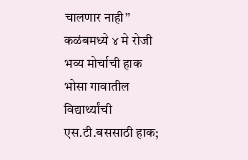चालणार नाही” कळंबमध्ये ४ मे रोजी भव्य मोर्चाची हाक
भोसा गावातील विद्यार्थ्यांची एस.टी.बससाठी हाक;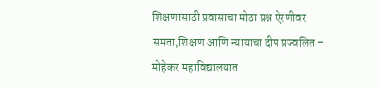शिक्षणासाठी प्रवासाचा मोठा प्रश्न ऐरणीवर
समता,शिक्षण आणि न्यायाचा दीप प्रज्वलित – मोहेकर महाविद्यालयात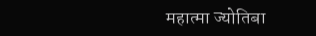महात्मा ज्योतिबा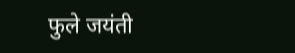फुले जयंती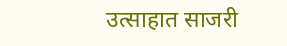उत्साहात साजरी